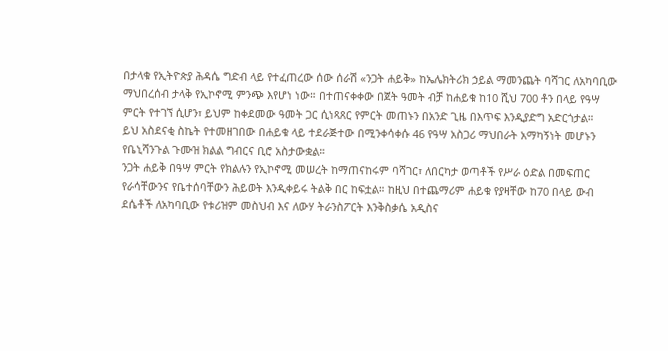በታላቁ የኢትዮጵያ ሕዳሴ ግድብ ላይ የተፈጠረው ሰው ሰራሽ «ንጋት ሐይቅ» ከኤሌክትሪክ ኃይል ማመንጨት ባሻገር ለአካባቢው ማህበረሰብ ታላቅ የኢኮኖሚ ምንጭ እየሆነ ነው። በተጠናቀቀው በጀት ዓመት ብቻ ከሐይቁ ከ10 ሺህ 700 ቶን በላይ የዓሣ ምርት የተገኘ ሲሆን፣ ይህም ከቀደመው ዓመት ጋር ሲነጻጸር የምርት መጠኑን በአንድ ጊዜ በእጥፍ እንዲያድግ አድርጎታል።
ይህ አስደናቂ ስኬት የተመዘገበው በሐይቁ ላይ ተደራጅተው በሚንቀሳቀሱ 46 የዓሣ አስጋሪ ማህበራት አማካኝነት መሆኑን የቤኒሻንጉል ጉሙዝ ክልል ግብርና ቢሮ አስታውቋል።
ንጋት ሐይቅ በዓሣ ምርት የክልሉን የኢኮኖሚ መሠረት ከማጠናከሩም ባሻገር፣ ለበርካታ ወጣቶች የሥራ ዕድል በመፍጠር የራሳቸውንና የቤተሰባቸውን ሕይወት እንዲቀይሩ ትልቅ በር ከፍቷል። ከዚህ በተጨማሪም ሐይቁ የያዛቸው ከ70 በላይ ውብ ደሴቶች ለአካባቢው የቱሪዝም መስህብ እና ለውሃ ትራንስፖርት እንቅስቃሴ አዲስና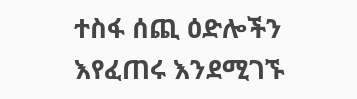ተስፋ ሰጪ ዕድሎችን እየፈጠሩ እንደሚገኙ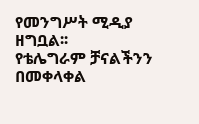የመንግሥት ሚዲያ ዘግቧል፡፡
የቴሌግራም ቻናልችንን በመቀላቀል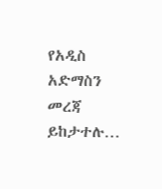የአዲስ አድማስን መረጃ ይከታተሉ…